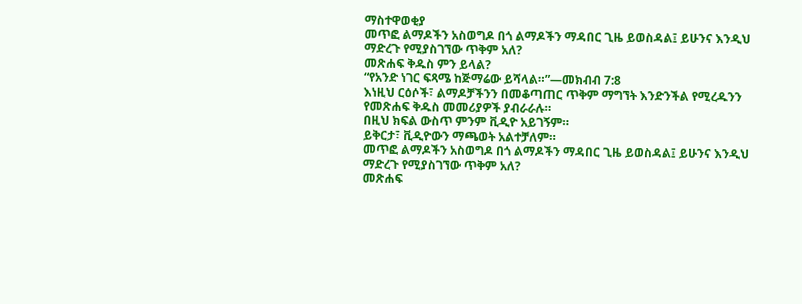ማስተዋወቂያ
መጥፎ ልማዶችን አስወግዶ በጎ ልማዶችን ማዳበር ጊዜ ይወስዳል፤ ይሁንና እንዲህ ማድረጉ የሚያስገኘው ጥቅም አለ?
መጽሐፍ ቅዱስ ምን ይላል?
“የአንድ ነገር ፍጻሜ ከጅማሬው ይሻላል።”—መክብብ 7:8
እነዚህ ርዕሶች፣ ልማዶቻችንን በመቆጣጠር ጥቅም ማግኘት እንድንችል የሚረዱንን የመጽሐፍ ቅዱስ መመሪያዎች ያብራራሉ።
በዚህ ክፍል ውስጥ ምንም ቪዲዮ አይገኝም።
ይቅርታ፣ ቪዲዮውን ማጫወት አልተቻለም።
መጥፎ ልማዶችን አስወግዶ በጎ ልማዶችን ማዳበር ጊዜ ይወስዳል፤ ይሁንና እንዲህ ማድረጉ የሚያስገኘው ጥቅም አለ?
መጽሐፍ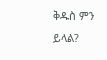ቅዱስ ምን ይላል?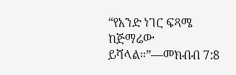“የአንድ ነገር ፍጻሜ ከጅማሬው ይሻላል።”—መክብብ 7:8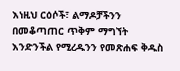እነዚህ ርዕሶች፣ ልማዶቻችንን በመቆጣጠር ጥቅም ማግኘት እንድንችል የሚረዱንን የመጽሐፍ ቅዱስ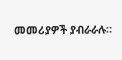መመሪያዎች ያብራራሉ።